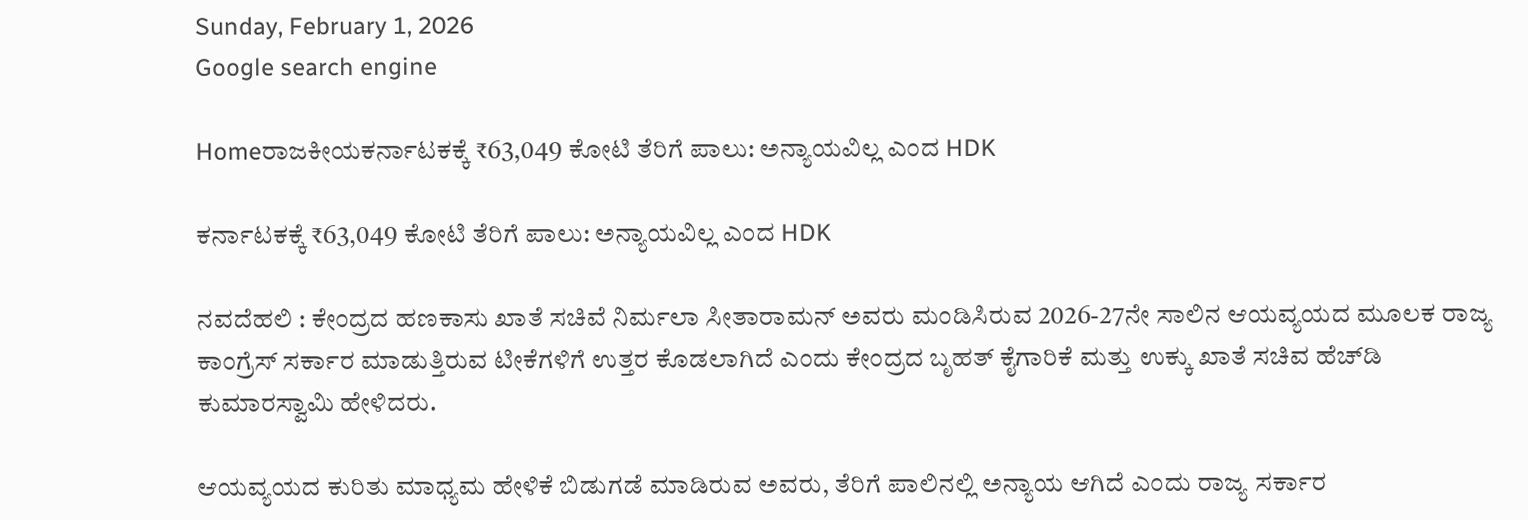Sunday, February 1, 2026
Google search engine

Homeರಾಜಕೀಯಕರ್ನಾಟಕಕ್ಕೆ ₹63,049 ಕೋಟಿ ತೆರಿಗೆ ಪಾಲು: ಅನ್ಯಾಯವಿಲ್ಲ ಎಂದ HDK

ಕರ್ನಾಟಕಕ್ಕೆ ₹63,049 ಕೋಟಿ ತೆರಿಗೆ ಪಾಲು: ಅನ್ಯಾಯವಿಲ್ಲ ಎಂದ HDK

ನವದೆಹಲಿ : ಕೇಂದ್ರದ ಹಣಕಾಸು ಖಾತೆ ಸಚಿವೆ ನಿರ್ಮಲಾ ಸೀತಾರಾಮನ್ ಅವರು ಮಂಡಿಸಿರುವ 2026-27ನೇ ಸಾಲಿನ ಆಯವ್ಯಯದ ಮೂಲಕ ರಾಜ್ಯ ಕಾಂಗ್ರೆಸ್ ಸರ್ಕಾರ ಮಾಡುತ್ತಿರುವ ಟೀಕೆಗಳಿಗೆ ಉತ್ತರ ಕೊಡಲಾಗಿದೆ ಎಂದು ಕೇಂದ್ರದ ಬೃಹತ್ ಕೈಗಾರಿಕೆ ಮತ್ತು ಉಕ್ಕು ಖಾತೆ ಸಚಿವ ಹೆಚ್‌ಡಿ ಕುಮಾರಸ್ವಾಮಿ ಹೇಳಿದರು.

ಆಯವ್ಯಯದ ಕುರಿತು ಮಾಧ್ಯಮ ಹೇಳಿಕೆ ಬಿಡುಗಡೆ ಮಾಡಿರುವ ಅವರು, ತೆರಿಗೆ ಪಾಲಿನಲ್ಲಿ ಅನ್ಯಾಯ ಆಗಿದೆ ಎಂದು ರಾಜ್ಯ ಸರ್ಕಾರ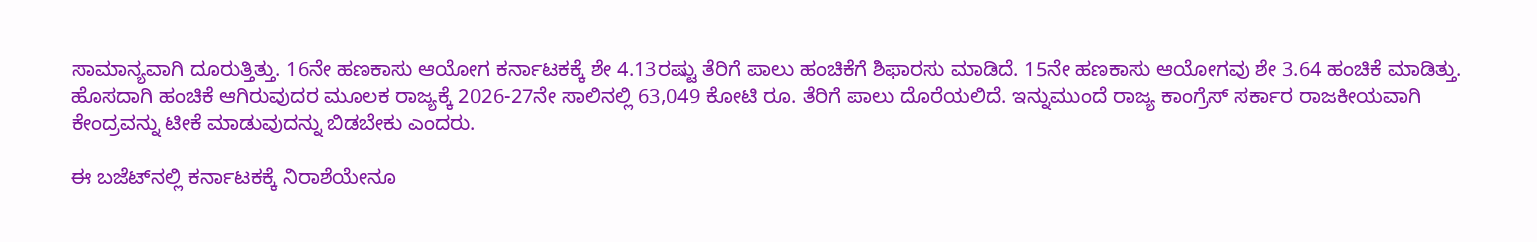ಸಾಮಾನ್ಯವಾಗಿ ದೂರುತ್ತಿತ್ತು. 16ನೇ ಹಣಕಾಸು ಆಯೋಗ ಕರ್ನಾಟಕಕ್ಕೆ ಶೇ 4.13ರಷ್ಟು ತೆರಿಗೆ ಪಾಲು ಹಂಚಿಕೆಗೆ ಶಿಫಾರಸು ಮಾಡಿದೆ. 15ನೇ ಹಣಕಾಸು ಆಯೋಗವು ಶೇ 3.64 ಹಂಚಿಕೆ ಮಾಡಿತ್ತು. ಹೊಸದಾಗಿ ಹಂಚಿಕೆ ಆಗಿರುವುದರ ಮೂಲಕ ರಾಜ್ಯಕ್ಕೆ 2026-27ನೇ ಸಾಲಿನಲ್ಲಿ 63,049 ಕೋಟಿ ರೂ. ತೆರಿಗೆ ಪಾಲು ದೊರೆಯಲಿದೆ. ಇನ್ನುಮುಂದೆ ರಾಜ್ಯ ಕಾಂಗ್ರೆಸ್ ಸರ್ಕಾರ ರಾಜಕೀಯವಾಗಿ ಕೇಂದ್ರವನ್ನು ಟೀಕೆ ಮಾಡುವುದನ್ನು ಬಿಡಬೇಕು ಎಂದರು.

ಈ ಬಜೆಟ್‌ನಲ್ಲಿ ಕರ್ನಾಟಕಕ್ಕೆ ನಿರಾಶೆಯೇನೂ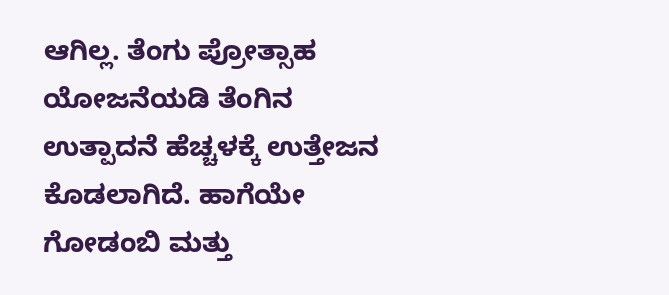ಆಗಿಲ್ಲ. ತೆಂಗು ಪ್ರೋತ್ಸಾಹ ಯೋಜನೆಯಡಿ ತೆಂಗಿನ ಉತ್ಪಾದನೆ ಹೆಚ್ಚಳಕ್ಕೆ ಉತ್ತೇಜನ ಕೊಡಲಾಗಿದೆ. ಹಾಗೆಯೇ ಗೋಡಂಬಿ ಮತ್ತು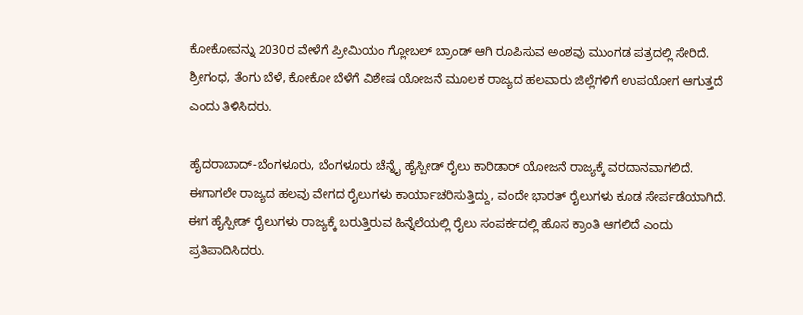ಕೋಕೋವನ್ನು 2030ರ ವೇಳೆಗೆ ಪ್ರೀಮಿಯಂ ಗ್ಲೋಬಲ್ ಬ್ರಾಂಡ್ ಆಗಿ ರೂಪಿಸುವ ಅಂಶವು ಮುಂಗಡ ಪತ್ರದಲ್ಲಿ ಸೇರಿದೆ. ಶ್ರೀಗಂಧ, ತೆಂಗು ಬೆಳೆ, ಕೋಕೋ ಬೆಳೆಗೆ ವಿಶೇಷ ಯೋಜನೆ ಮೂಲಕ ರಾಜ್ಯದ ಹಲವಾರು ಜಿಲ್ಲೆಗಳಿಗೆ ಉಪಯೋಗ ಆಗುತ್ತದೆ ಎಂದು ತಿಳಿಸಿದರು.

ಹೈದರಾಬಾದ್-ಬೆಂಗಳೂರು, ಬೆಂಗಳೂರು ಚೆನ್ನೈ ಹೈಸ್ಪೀಡ್ ರೈಲು ಕಾರಿಡಾರ್ ಯೋಜನೆ ರಾಜ್ಯಕ್ಕೆ ವರದಾನವಾಗಲಿದೆ. ಈಗಾಗಲೇ ರಾಜ್ಯದ ಹಲವು ವೇಗದ ರೈಲುಗಳು ಕಾರ್ಯಾಚರಿಸುತ್ತಿದ್ದು, ವಂದೇ ಭಾರತ್ ರೈಲುಗಳು ಕೂಡ ಸೇರ್ಪಡೆಯಾಗಿದೆ. ಈಗ ಹೈಸ್ಪೀಡ್ ರೈಲುಗಳು ರಾಜ್ಯಕ್ಕೆ ಬರುತ್ತಿರುವ ಹಿನ್ನೆಲೆಯಲ್ಲಿ ರೈಲು ಸಂಪರ್ಕದಲ್ಲಿ ಹೊಸ ಕ್ರಾಂತಿ ಆಗಲಿದೆ ಎಂದು ಪ್ರತಿಪಾದಿಸಿದರು.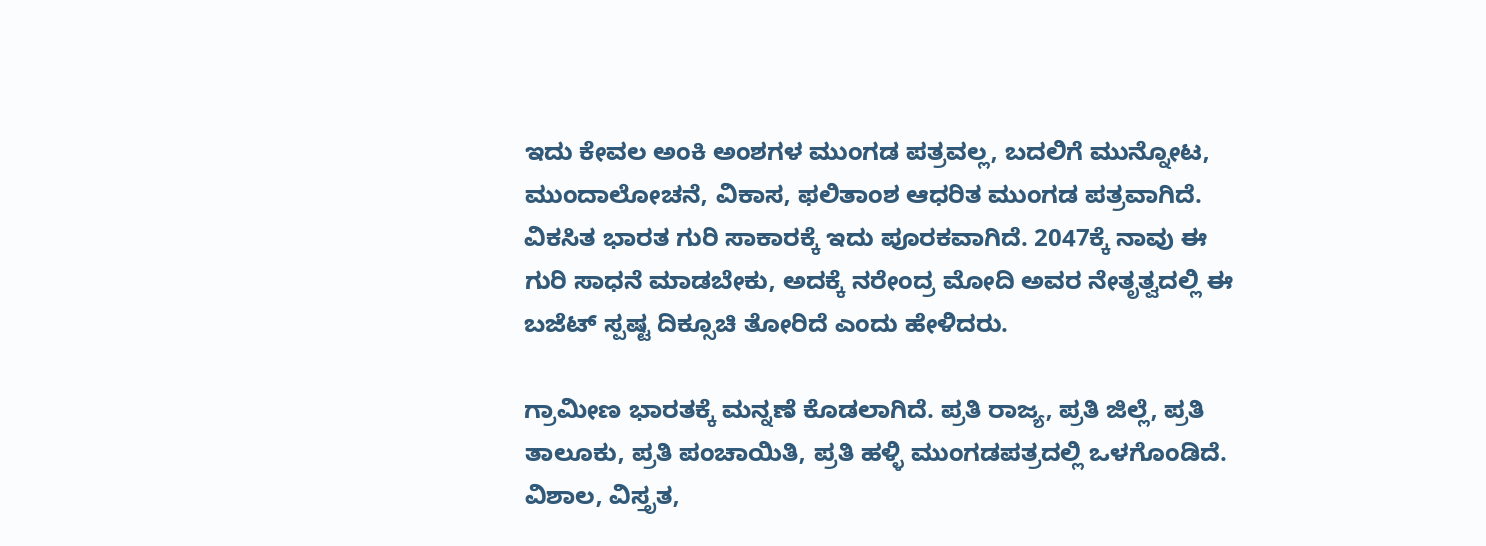ಇದು ಕೇವಲ ಅಂಕಿ ಅಂಶಗಳ ಮುಂಗಡ ಪತ್ರವಲ್ಲ, ಬದಲಿಗೆ ಮುನ್ನೋಟ, ಮುಂದಾಲೋಚನೆ, ವಿಕಾಸ, ಫಲಿತಾಂಶ ಆಧರಿತ ಮುಂಗಡ ಪತ್ರವಾಗಿದೆ. ವಿಕಸಿತ ಭಾರತ ಗುರಿ ಸಾಕಾರಕ್ಕೆ ಇದು ಪೂರಕವಾಗಿದೆ. 2047ಕ್ಕೆ ನಾವು ಈ ಗುರಿ ಸಾಧನೆ ಮಾಡಬೇಕು, ಅದಕ್ಕೆ ನರೇಂದ್ರ ಮೋದಿ ಅವರ ನೇತೃತ್ವದಲ್ಲಿ ಈ ಬಜೆಟ್ ಸ್ಪಷ್ಟ ದಿಕ್ಸೂಚಿ ತೋರಿದೆ ಎಂದು ಹೇಳಿದರು.

ಗ್ರಾಮೀಣ ಭಾರತಕ್ಕೆ ಮನ್ನಣೆ ಕೊಡಲಾಗಿದೆ. ಪ್ರತಿ ರಾಜ್ಯ, ಪ್ರತಿ ಜಿಲ್ಲೆ, ಪ್ರತಿ ತಾಲೂಕು, ಪ್ರತಿ ಪಂಚಾಯಿತಿ, ಪ್ರತಿ ಹಳ್ಳಿ ಮುಂಗಡಪತ್ರದಲ್ಲಿ ಒಳಗೊಂಡಿದೆ. ವಿಶಾಲ, ವಿಸ್ತೃತ,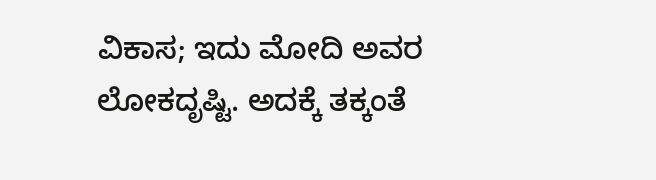ವಿಕಾಸ; ಇದು ಮೋದಿ ಅವರ ಲೋಕದೃಷ್ಟಿ. ಅದಕ್ಕೆ ತಕ್ಕಂತೆ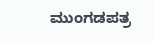ಮುಂಗಡಪತ್ರ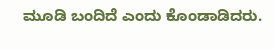ಮೂಡಿ ಬಂದಿದೆ ಎಂದು ಕೊಂಡಾಡಿದರು.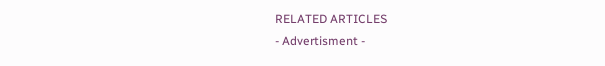RELATED ARTICLES
- Advertisment -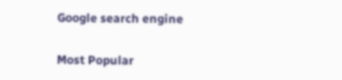Google search engine

Most Popular